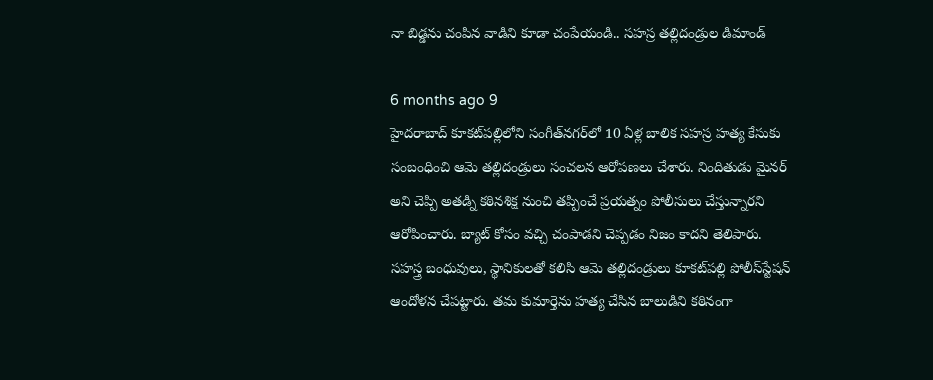నా బిడ్డను చంపిన వాడిని కూడా చంపేయండి.. సహస్ర తల్లిదండ్రుల డిమాండ్

6 months ago 9
హైదరాబాద్ కూకట్‌పల్లిలోని సంగీత్‌నగర్‌లో 10 ఏళ్ల బాలిక సహస్ర హత్య కేసుకు సంబంధించి ఆమె తల్లిదండ్రులు సంచలన ఆరోపణలు చేశారు. నిందితుడు మైనర్‌ అని చెప్పి అతడ్ని కఠినశిక్ష నుంచి తప్పించే ప్రయత్నం పోలీసులు చేస్తున్నారని ఆరోపించారు. బ్యాట్‌ కోసం వచ్చి చంపాడని చెప్పడం నిజం కాదని తెలిపారు. సహస్త్ర బంధువులు, స్థానికులతో కలిసి ఆమె తల్లిదండ్రులు కూకట్‌పల్లి పోలీస్‌స్టేషన్‌ ఆందోళన చేపట్టారు. తమ కుమార్తెను హత్య చేసిన బాలుడిని కఠినంగా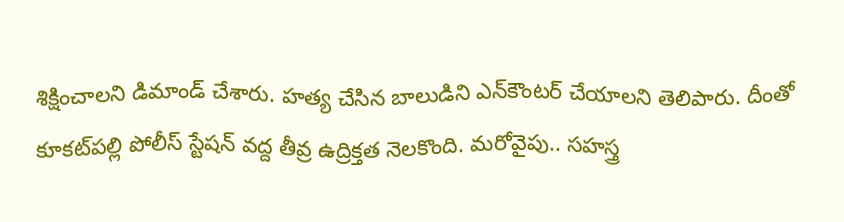శిక్షించాలని డిమాండ్‌ చేశారు. హత్య చేసిన బాలుడిని ఎన్‌కౌంటర్‌ చేయాలని తెలిపారు. దీంతో కూకట్‌పల్లి పోలీస్ స్టేషన్ వద్ద తీవ్ర ఉద్రిక్తత నెలకొంది. మరోవైపు.. సహస్త్ర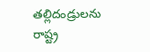తల్లిదండ్రులను రాష్ట్ర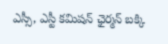ఎస్సీ, ఎస్టీ కమిషన్‌ ఛైర్మన్‌ బక్కి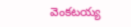వెంకటయ్య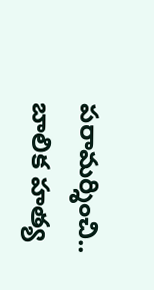పరామర్శించి.. బాలిక హత్య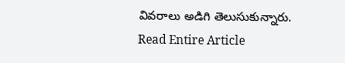వివరాలు అడిగి తెలుసుకున్నారు.
Read Entire Article